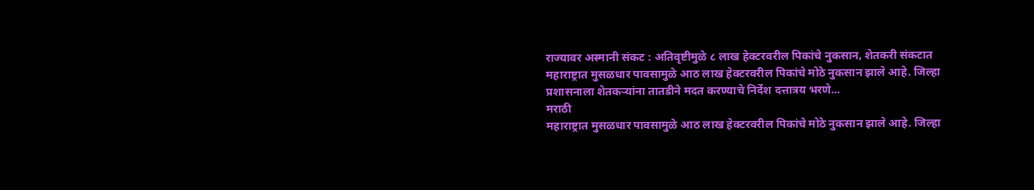राज्यावर अस्मानी संकट : अतिवृष्टीमुळे ८ लाख हेक्टरवरील पिकांचे नुकसान, शेतकरी संकटात
महाराष्ट्रात मुसळधार पावसामुळे आठ लाख हेक्टरवरील पिकांचे मोठे नुकसान झाले आहे. जिल्हा प्रशासनाला शेतकऱ्यांना तातडीने मदत करण्याचे निर्देश दत्तात्रय भरणे...
मराठी
महाराष्ट्रात मुसळधार पावसामुळे आठ लाख हेक्टरवरील पिकांचे मोठे नुकसान झाले आहे. जिल्हा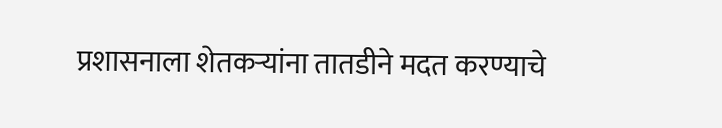प्रशासनाला शेतकऱ्यांना तातडीने मदत करण्याचे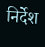निर्देश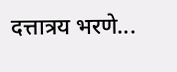दत्तात्रय भरणे...